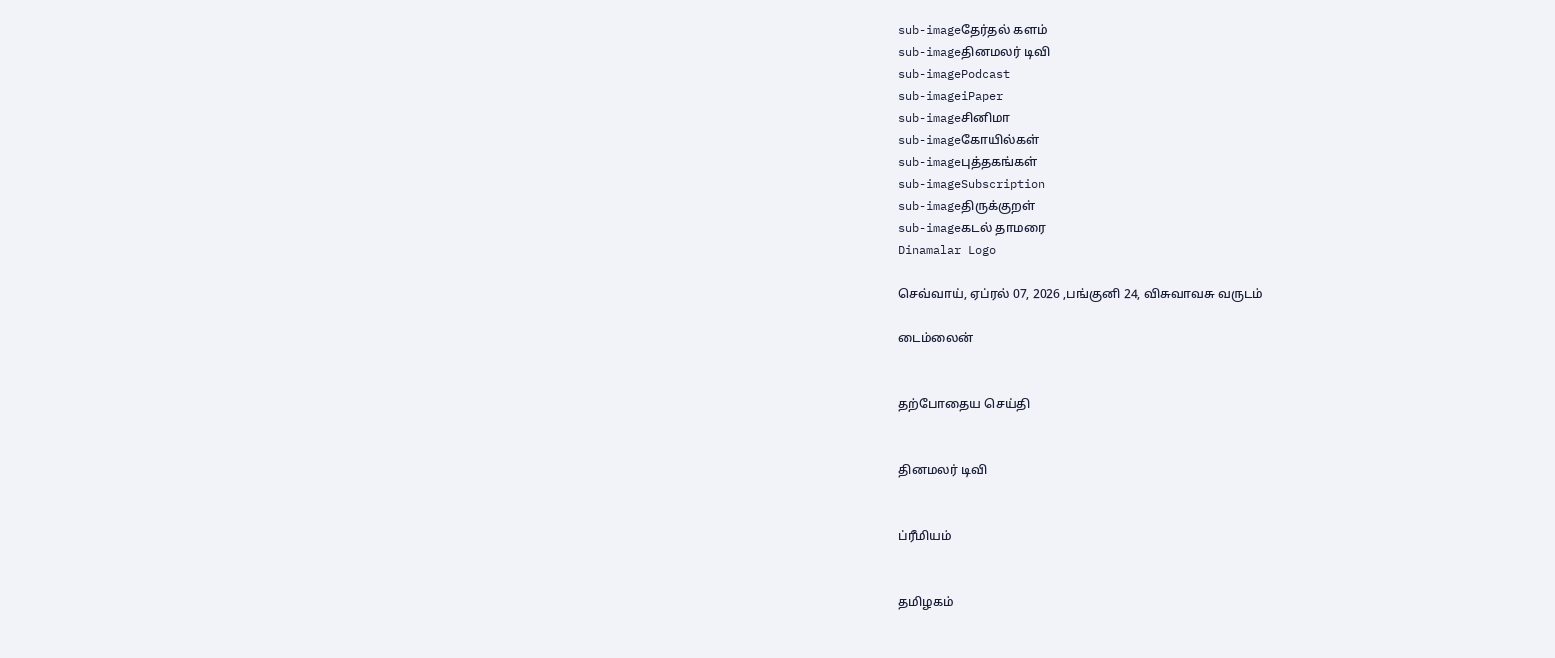sub-imageதேர்தல் களம்
sub-imageதினமலர் டிவி
sub-imagePodcast
sub-imageiPaper
sub-imageசினிமா
sub-imageகோயில்கள்
sub-imageபுத்தகங்கள்
sub-imageSubscription
sub-imageதிருக்குறள்
sub-imageகடல் தாமரை
Dinamalar Logo

செவ்வாய், ஏப்ரல் 07, 2026 ,பங்குனி 24, விசுவாவசு வருடம்

டைம்லைன்


தற்போதைய செய்தி


தினமலர் டிவி


ப்ரீமியம்


தமிழகம்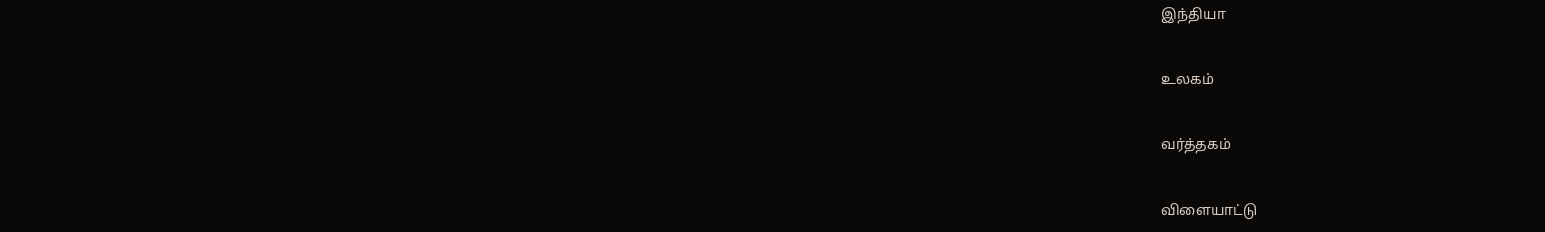இந்தியா


உலகம்


வர்த்தகம்


விளையாட்டு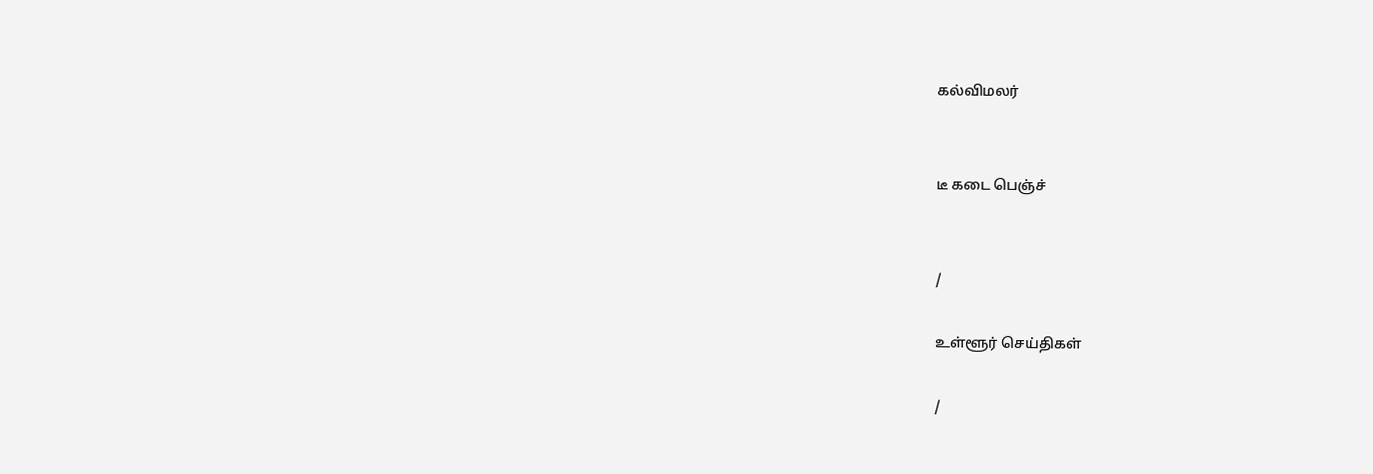கல்விமலர்


டீ கடை பெஞ்ச்


/

உள்ளூர் செய்திகள்

/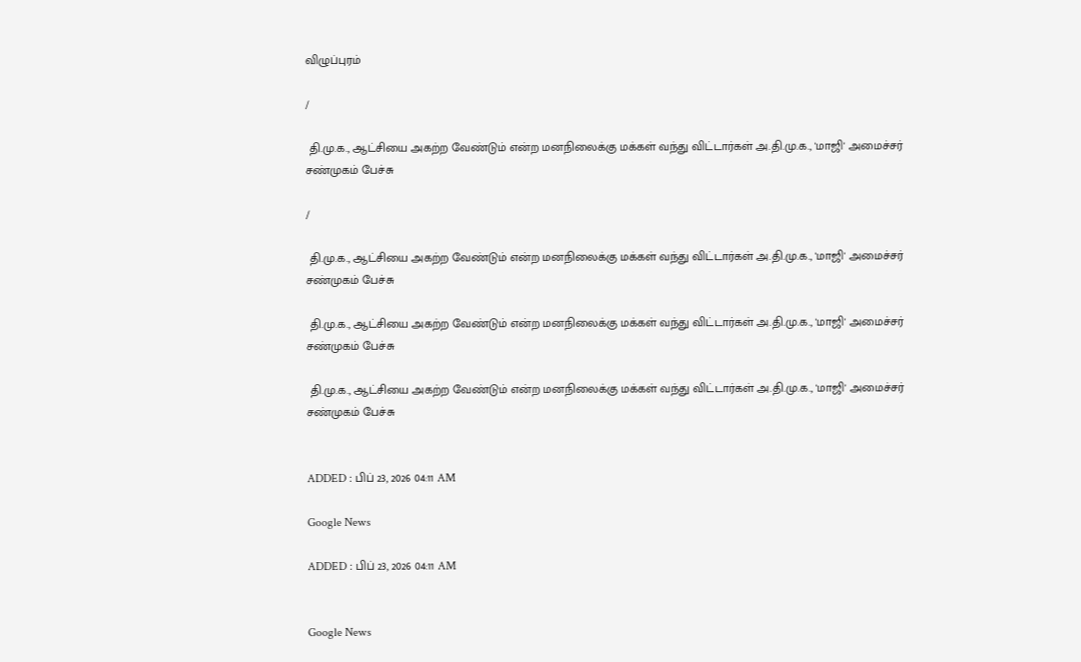விழுப்புரம்

/

 தி.மு.க., ஆட்சியை அகற்ற வேண்டும் என்ற மனநிலைக்கு மக்கள் வந்து விட்டார்கள் அ.தி.மு.க., 'மாஜி' அமைச்சர் சண்முகம் பேச்சு

/

 தி.மு.க., ஆட்சியை அகற்ற வேண்டும் என்ற மனநிலைக்கு மக்கள் வந்து விட்டார்கள் அ.தி.மு.க., 'மாஜி' அமைச்சர் சண்முகம் பேச்சு

 தி.மு.க., ஆட்சியை அகற்ற வேண்டும் என்ற மனநிலைக்கு மக்கள் வந்து விட்டார்கள் அ.தி.மு.க., 'மாஜி' அமைச்சர் சண்முகம் பேச்சு

 தி.மு.க., ஆட்சியை அகற்ற வேண்டும் என்ற மனநிலைக்கு மக்கள் வந்து விட்டார்கள் அ.தி.மு.க., 'மாஜி' அமைச்சர் சண்முகம் பேச்சு


ADDED : பிப் 23, 2026 04:11 AM

Google News

ADDED : பிப் 23, 2026 04:11 AM


Google News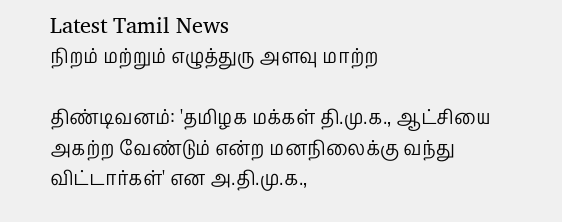Latest Tamil News
நிறம் மற்றும் எழுத்துரு அளவு மாற்ற

திண்டிவனம்: 'தமிழக மக்கள் தி.மு.க., ஆட்சியை அகற்ற வேண்டும் என்ற மனநிலைக்கு வந்து விட்டார்கள்' என அ.தி.மு.க.,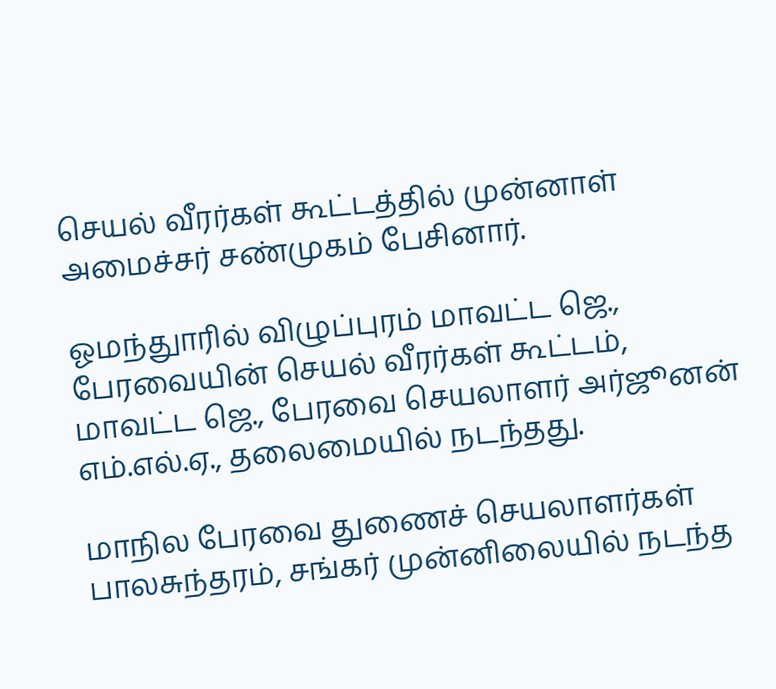செயல் வீரர்கள் கூட்டத்தில் முன்னாள் அமைச்சர் சண்முகம் பேசினார்.

ஓமந்துாரில் விழுப்புரம் மாவட்ட ஜெ., பேரவையின் செயல் வீரர்கள் கூட்டம், மாவட்ட ஜெ., பேரவை செயலாளர் அர்ஜூனன் எம்.எல்.ஏ., தலைமையில் நடந்தது.

மாநில பேரவை துணைச் செயலாளர்கள் பாலசுந்தரம், சங்கர் முன்னிலையில் நடந்த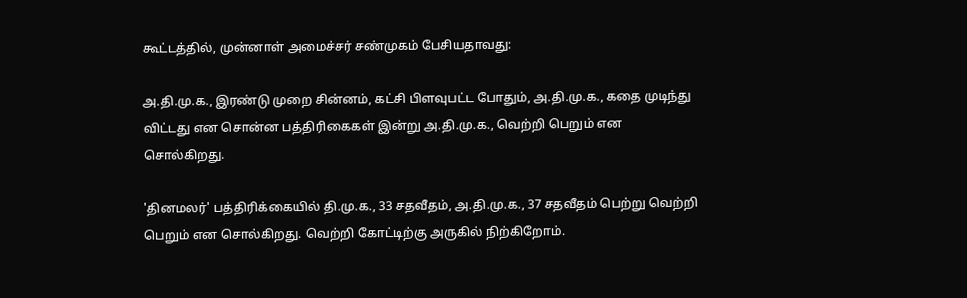கூட்டத்தில், முன்னாள் அமைச்சர் சண்முகம் பேசியதாவது:

அ.தி.மு.க., இரண்டு முறை சின்னம், கட்சி பிளவுபட்ட போதும், அ.தி.மு.க., கதை முடிந்து விட்டது என சொன்ன பத்திரிகைகள் இன்று அ.தி.மு.க., வெற்றி பெறும் என சொல்கிறது.

'தினமலர்' பத்திரிக்கையில் தி.மு.க., 33 சதவீதம், அ.தி.மு.க., 37 சதவீதம் பெற்று வெற்றி பெறும் என சொல்கிறது. வெற்றி கோட்டிற்கு அருகில் நிற்கிறோம்.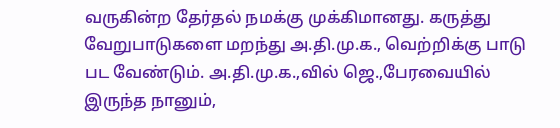வருகின்ற தேர்தல் நமக்கு முக்கிமானது. கருத்து வேறுபாடுகளை மறந்து அ.தி.மு.க., வெற்றிக்கு பாடு பட வேண்டும். அ.தி.மு.க.,வில் ஜெ.,பேரவையில் இருந்த நானும்,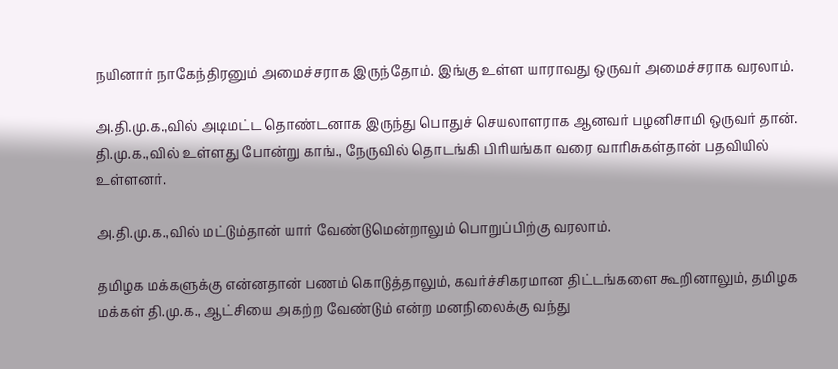நயினார் நாகேந்திரனும் அமைச்சராக இருந்தோம். இங்கு உள்ள யாராவது ஒருவர் அமைச்சராக வரலாம்.

அ.தி.மு.க.,வில் அடிமட்ட தொண்டனாக இருந்து பொதுச் செயலாளராக ஆனவர் பழனிசாமி ஒருவர் தான். தி.மு.க.,வில் உள்ளது போன்று காங்., நேருவில் தொடங்கி பிரியங்கா வரை வாரிசுகள்தான் பதவியில் உள்ளனர்.

அ.தி.மு.க.,வில் மட்டும்தான் யார் வேண்டுமென்றாலும் பொறுப்பிற்கு வரலாம்.

தமிழக மக்களுக்கு என்னதான் பணம் கொடுத்தாலும், கவர்ச்சிகரமான திட்டங்களை கூறினாலும், தமிழக மக்கள் தி.மு.க., ஆட்சியை அகற்ற வேண்டும் என்ற மனநிலைக்கு வந்து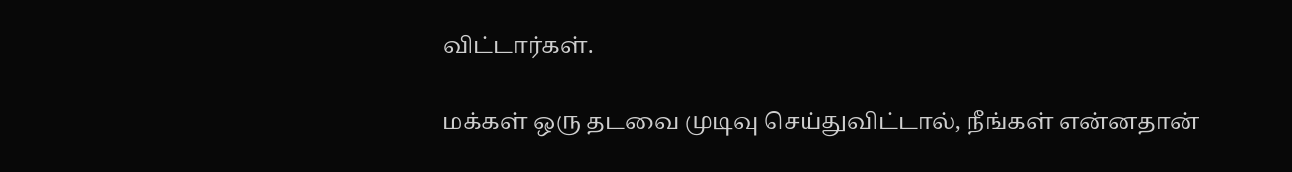விட்டார்கள்.

மக்கள் ஒரு தடவை முடிவு செய்துவிட்டால், நீங்கள் என்னதான்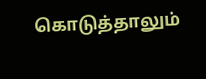கொடுத்தாலும்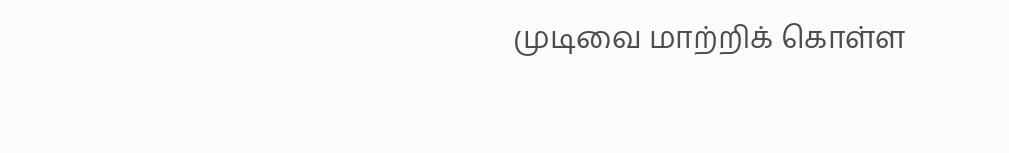முடிவை மாற்றிக் கொள்ள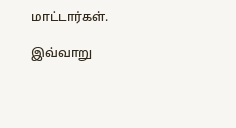மாட்டார்கள்.

இவ்வாறு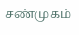சண்முகம்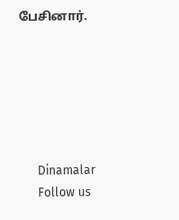பேசினார்.






      Dinamalar
      Follow us